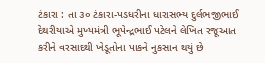ટંકારા : તા ૩૦ ટંકારા-પડધરીના ધારાસભ્ય દુર્લભજીભાઈ
દેથરીયાએ મુખ્યમંત્રી ભૂપેન્દ્રભાઈ પટેલને લેખિત રજૂઆત કરીને વરસાદથી ખેડૂતોના પાકને નુકસાન થયું છે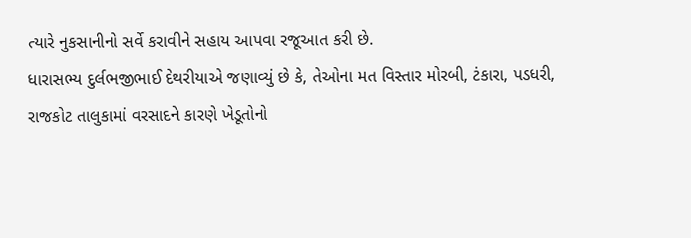ત્યારે નુકસાનીનો સર્વે કરાવીને સહાય આપવા રજૂઆત કરી છે.
ધારાસભ્ય દુર્લભજીભાઈ દેથરીયાએ જણાવ્યું છે કે, તેઓના મત વિસ્તાર મોરબી, ટંકારા, પડધરી, રાજકોટ તાલુકામાં વરસાદને કારણે ખેડૂતોનો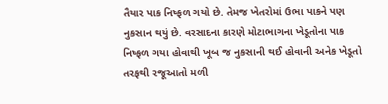તૈયાર પાક નિષ્ફળ ગયો છે. તેમજ ખેતરોમાં ઉભા પાકને પણ નુકસાન થયું છે. વરસાદના કારણે મોટાભાગના ખેડૂતોના પાક નિષ્ફળ ગયા હોવાથી ખૂબ જ નુકસાની થઈ હોવાની અનેક ખેડૂતો તરફથી રજૂઆતો મળી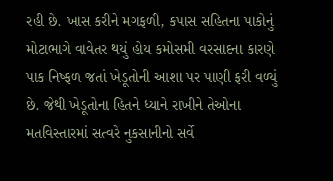રહી છે. ખાસ કરીને મગફળી, કપાસ સહિતના પાકોનું મોટાભાગે વાવેતર થયું હોય કમોસમી વરસાદના કારણે પાક નિષ્ફળ જતાં ખેડૂતોની આશા પર પાણી ફરી વળ્યું છે. જેથી ખેડૂતોના હિતને ધ્યાને રાખીને તેઓના મતવિસ્તારમાં સત્વરે નુકસાનીનો સર્વે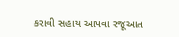કરાવી સહાય આપવા રજૂઆત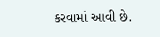કરવામાં આવી છે.